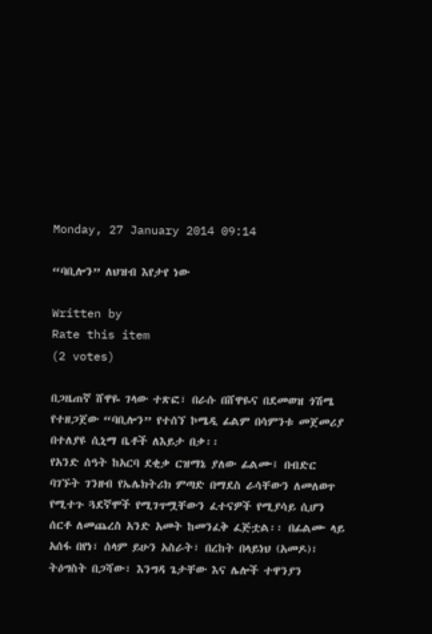Monday, 27 January 2014 09:14

“ባቢሎን” ለህዝብ እየታየ ነው

Written by
Rate this item
(2 votes)

በጋዜጠኛ ሸዋዬ ገላው ተጽፎ፣ በራሱ በሸዋዬና በደመወዝ ጎሽሜ የተዘጋጀው “ባቢሎን” የተሰኘ ኮሜዲ ፊልም በሳምንቱ መጀመሪያ በተለያዩ ሲኒማ ቤቶች ለእይታ በቃ፡፡
የአንድ ሰዓት ከአርባ ደቂቃ ርዝማኔ ያለው ፊልሙ፤ በብድር ባገኙት ገንዘብ የኤሌክትሪክ ምጣድ በማደስ ራሳቸውን ለመለወጥ የሚተጉ ጓደኛሞች የሚገጥሟቸውን ፈተናዎች የሚያሳይ ሲሆን  ሰርቶ ለመጨረስ አንድ አመት ከመንፈቅ ፈጅቷል፡፡ በፊልሙ ላይ አሰፋ በየነ፣ ሰላም ይሁን አስራት፣ በረከት በላይነህ (አመዶ)፣ ትዕግስት በጋሻው፣ እንግዳ ጌታቸው እና ሌሎች ተዋንያን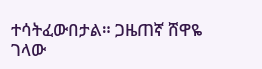ተሳትፈውበታል። ጋዜጠኛ ሸዋዬ ገላው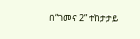በ“ገመና 2” ተከታታይ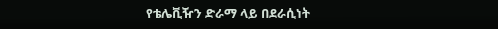የቴሌቪዥን ድራማ ላይ በደራሲነት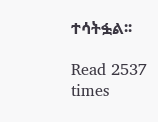ተሳትፏል፡፡

Read 2537 times